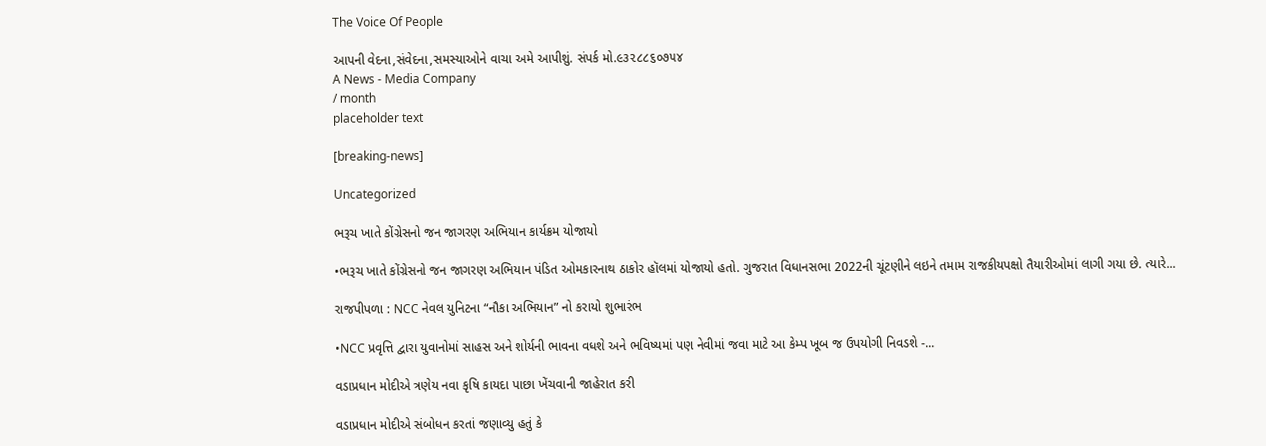The Voice Of People

આપની વેદના,સંવેદના,સમસ્યાઓને વાચા અમે આપીશું. સંપર્ક મો.૯૩૨૮૮૬૦૭૫૪
A News - Media Company
/ month
placeholder text

[breaking-news]

Uncategorized

ભરૂચ ખાતે કોંગ્રેસનો જન જાગરણ અભિયાન કાર્યક્રમ યોજાયો

•ભરૂચ ખાતે કોંગ્રેસનો જન જાગરણ અભિયાન પંડિત ઓમકારનાથ ઠાકોર હૉલમાં યોજાયો હતો. ગુજરાત વિધાનસભા 2022ની ચૂંટણીને લઇને તમામ રાજકીયપક્ષો તૈયારીઓમાં લાગી ગયા છે. ત્યારે...

રાજપીપળા : NCC નેવલ યુનિટના “નૌકા અભિયાન” નો કરાયો શુભારંભ

•NCC પ્રવૃત્તિ દ્વારા યુવાનોમાં સાહસ અને શોર્યની ભાવના વધશે અને ભવિષ્યમાં પણ નેવીમાં જવા માટે આ કેમ્પ ખૂબ જ ઉપયોગી નિવડશે -...

વડાપ્રધાન મોદીએ ત્રણેય નવા કૃષિ કાયદા પાછા ખેંચવાની જાહેરાત કરી

વડાપ્રધાન મોદીએ સંબોધન કરતાં જણાવ્યુ હતું કે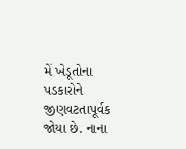મેં ખેડૂતોના પડકારોને જીણવટતાપૂર્વક જોયા છે. નાના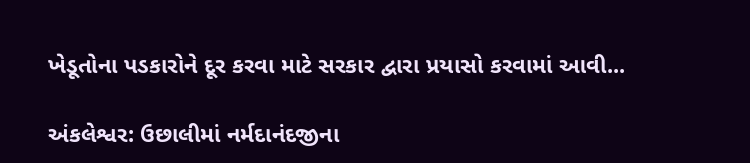ખેડૂતોના પડકારોને દૂર કરવા માટે સરકાર દ્વારા પ્રયાસો કરવામાં આવી...

અંકલેશ્વર: ઉછાલીમાં નર્મદાનંદજીના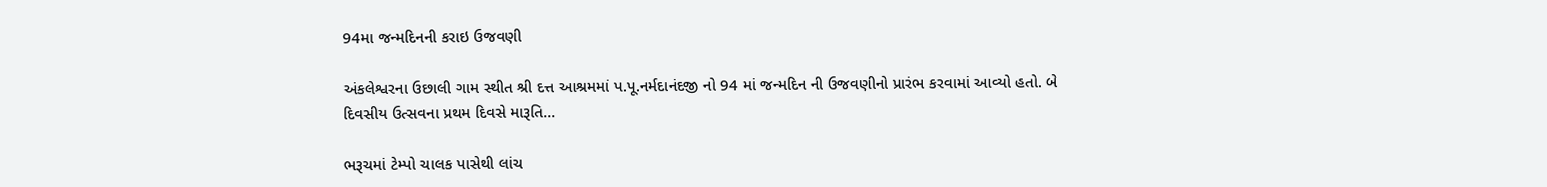94મા જન્મદિનની કરાઇ ઉજવણી

અંકલેશ્વરના ઉછાલી ગામ સ્થીત શ્રી દત્ત આશ્રમમાં પ.પૂ.નર્મદાનંદજી નો 94 માં જન્મદિન ની ઉજવણીનો પ્રારંભ કરવામાં આવ્યો હતો. બે દિવસીય ઉત્સવના પ્રથમ દિવસે મારૂતિ...

ભરૂચમાં ટેમ્પો ચાલક પાસેથી લાંચ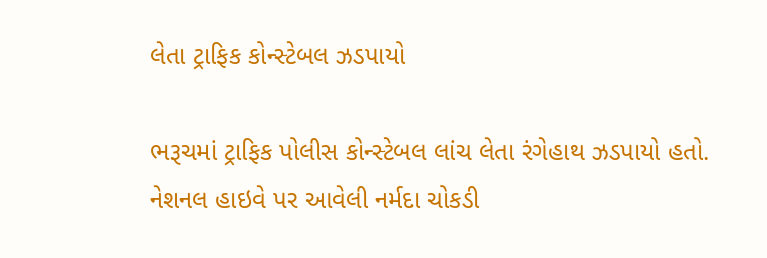લેતા ટ્રાફિક કોન્સ્ટેબલ ઝડપાયો

ભરૂચમાં ટ્રાફિક પોલીસ કોન્સ્ટેબલ લાંચ લેતા રંગેહાથ ઝડપાયો હતો. નેશનલ હાઇવે પર આવેલી નર્મદા ચોકડી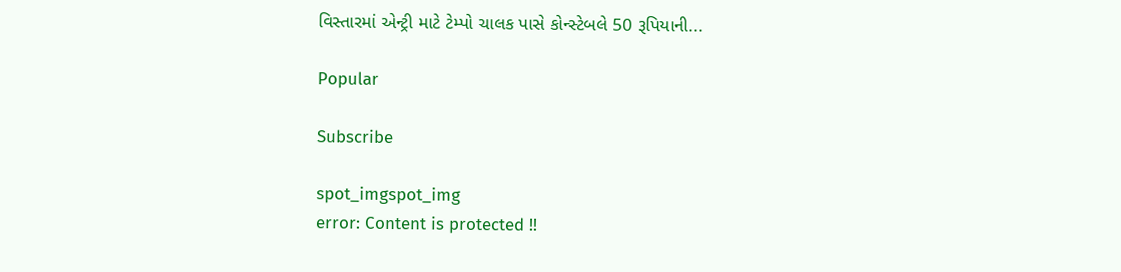વિસ્તારમાં એન્ટ્રી માટે ટેમ્પો ચાલક પાસે કોન્સ્ટેબલે 50 રૂપિયાની...

Popular

Subscribe

spot_imgspot_img
error: Content is protected !!